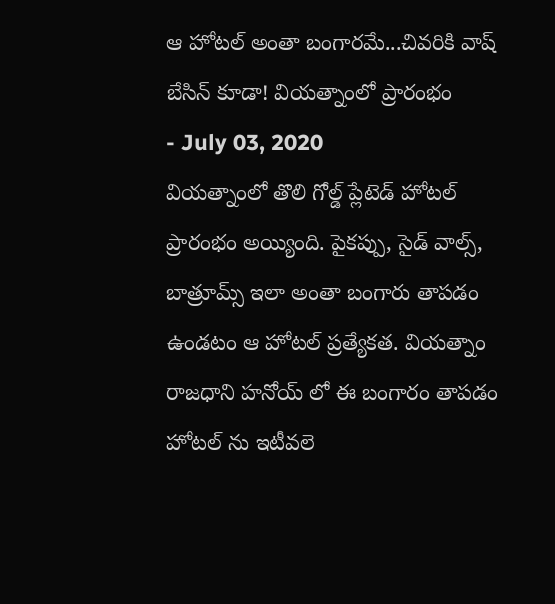ఆ హోటల్ అంతా బంగారమే...చివరికి వాష్ బేసిన్ కూడా! వియత్నాంలో ప్రారంభం
- July 03, 2020
వియత్నాంలో తొలి గోల్డ్ ప్లేటెడ్ హోటల్ ప్రారంభం అయ్యింది. పైకప్పు, సైడ్ వాల్స్, బాత్రూమ్స్ ఇలా అంతా బంగారు తాపడం ఉండటం ఆ హోటల్ ప్రత్యేకత. వియత్నాం రాజధాని హనోయ్ లో ఈ బంగారం తాపడం హోటల్ ను ఇటీవలె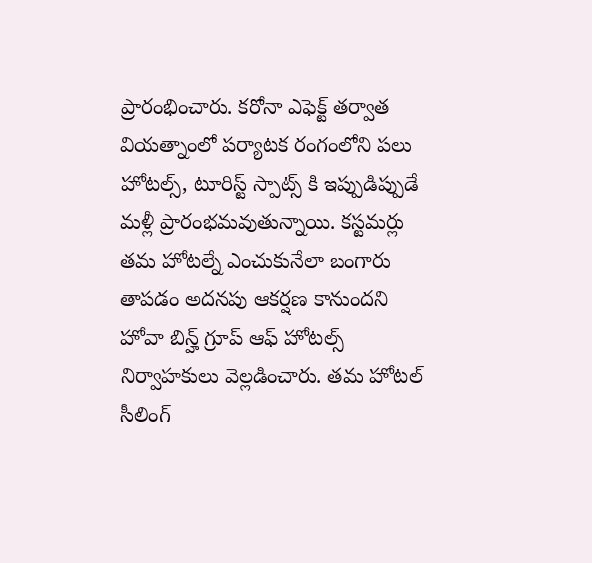ప్రారంభించారు. కరోనా ఎఫెక్ట్ తర్వాత వియత్నాంలో పర్యాటక రంగంలోని పలు హోటల్స్, టూరిస్ట్ స్పాట్స్ కి ఇప్పుడిప్పుడే మళ్లీ ప్రారంభమవుతున్నాయి. కస్టమర్లు తమ హోటల్నే ఎంచుకునేలా బంగారు తాపడం అదనపు ఆకర్షణ కానుందని హోవా బిన్హ్ గ్రూప్ ఆఫ్ హోటల్స్ నిర్వాహకులు వెల్లడించారు. తమ హోటల్ సీలింగ్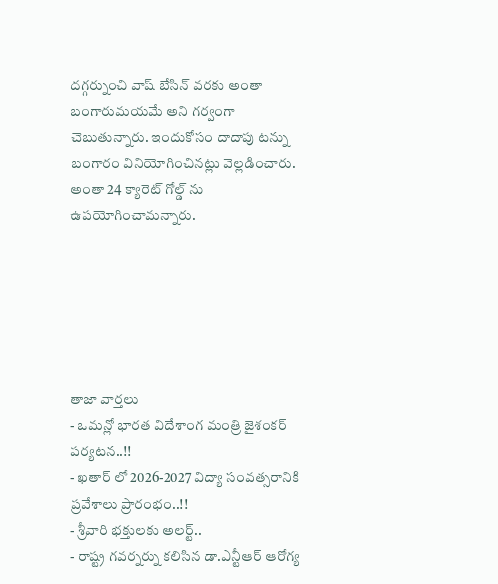దగ్గర్నుంచి వాష్ బేసిన్ వరకు అంతా బంగారుమయమే అని గర్వంగా చెబుతున్నారు. ఇందుకోసం దాదాపు టన్ను బంగారం వినియోగించినట్లు వెల్లడించారు. అంతా 24 క్యారెట్ గోల్డ్ ను ఉపయోగించామన్నారు.






తాజా వార్తలు
- ఒమన్లో భారత విదేశాంగ మంత్రి జైశంకర్ పర్యటన..!!
- ఖతార్ లో 2026-2027 విద్యా సంవత్సరానికి ప్రవేశాలు ప్రారంభం..!!
- శ్రీవారి భక్తులకు అలర్ట్..
- రాష్ట్ర గవర్నర్ను కలిసిన డా.ఎన్టీఆర్ ఆరోగ్య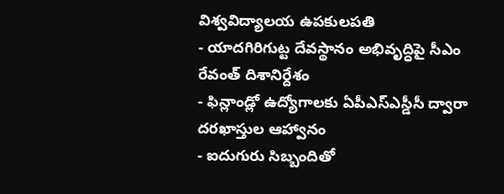విశ్వవిద్యాలయ ఉపకులపతి
- యాదగిరిగుట్ట దేవస్థానం అభివృద్ధిపై సీఎం రేవంత్ దిశానిర్దేశం
- ఫిన్లాండ్లో ఉద్యోగాలకు ఏపీఎస్ఎస్డీసీ ద్వారా దరఖాస్తుల ఆహ్వానం
- ఐదుగురు సిబ్బందితో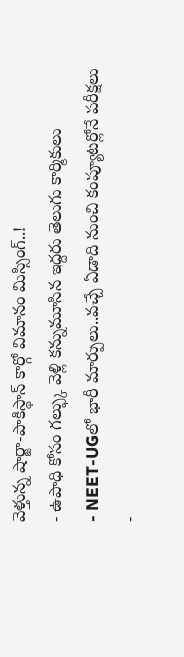వెళ్తున్న షార్జా-పాకిస్థాన్ కార్గో విమానం మిస్సింగ్..!
- ఉపాధి కోసం గల్ఫ్కు వెళ్లి కన్నుమూసిన ఇద్దరు తెలుగు కార్మికులు
- NEET-UGలో భారీ మార్పులు..వచ్చే ఏడాది నుంచి కంప్యూటర్లోనే పరీక్షలు
-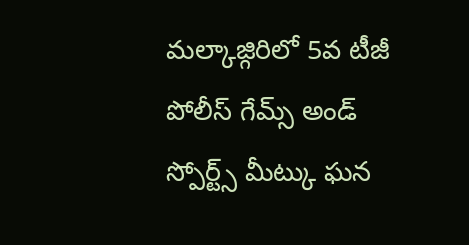మల్కాజ్గిరిలో 5వ టీజీ పోలీస్ గేమ్స్ అండ్ స్పోర్ట్స్ మీట్కు ఘన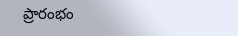ప్రారంభం